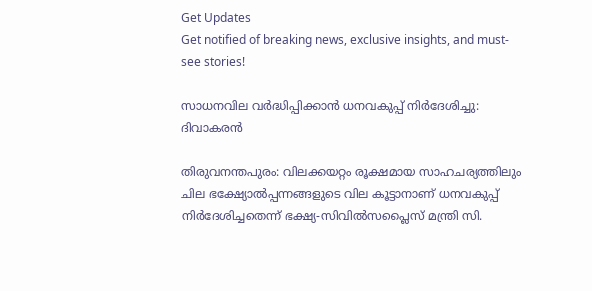Get Updates
Get notified of breaking news, exclusive insights, and must-see stories!

സാധനവില വര്‍ദ്ധിപ്പിക്കാന്‍ ധനവകുപ്പ് നിര്‍ദേശിച്ചു: ദിവാകരന്‍

തിരുവനന്തപുരം: വിലക്കയറ്റം രൂക്ഷമായ സാഹചര്യത്തിലും ചില ഭക്ഷ്യോല്‍പ്പന്നങ്ങളുടെ വില കൂട്ടാനാണ് ധനവകുപ്പ് നിര്‍ദേശിച്ചതെന്ന് ഭക്ഷ്യ-സിവില്‍സപ്ലൈസ് മന്ത്രി സി.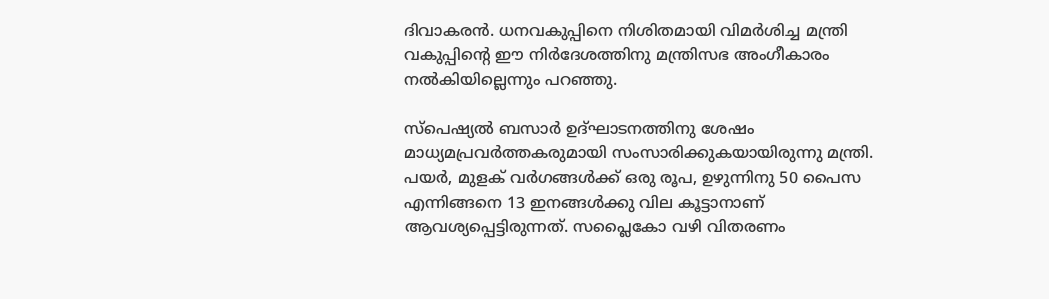ദിവാകരന്‍. ധനവകുപ്പിനെ നിശിതമായി വിമര്‍ശിച്ച മന്ത്രി വകുപ്പിന്റെ ഈ നിര്‍ദേശത്തിനു മന്ത്രിസഭ അംഗീകാരം നല്‍കിയില്ലെന്നും പറഞ്ഞു.

സ്പെഷ്യല്‍ ബസാര്‍ ഉദ്ഘാടനത്തിനു ശേഷം മാധ്യമപ്രവര്‍ത്തകരുമായി സംസാരിക്കുകയായിരുന്നു മന്ത്രി. പയര്‍, മുളക് വര്‍ഗങ്ങള്‍ക്ക് ഒരു രൂപ, ഉഴുന്നിനു 50 പൈസ എന്നിങ്ങനെ 13 ഇനങ്ങള്‍ക്കു വില കൂട്ടാനാണ് ആവശ്യപ്പെട്ടിരുന്നത്. സപ്ലൈകോ വഴി വിതരണം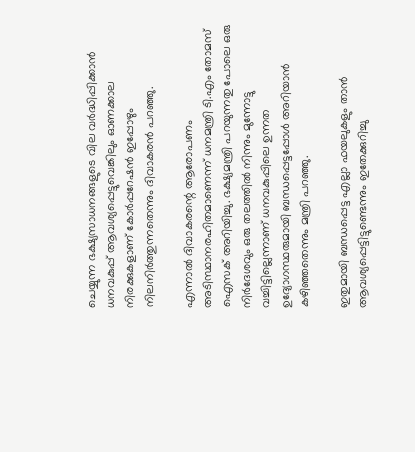ചെയ്യുന്ന ഭക്ഷ്യസാധനങ്ങളുടെ വില വര്‍ദ്ധിപ്പിക്കാന്‍ ധനവകുപ്പ് ആവശ്യപ്പെട്ടുവെങ്കിലും ഓണക്കാല നിരക്കുകളാണ് കോര്‍പ്പറേഷന്‍ ഇപ്പോഴും നിലനിര്‍ത്തുന്നതെന്നും ദിവാകരന്‍ പറഞ്ഞു.

എന്നാല്‍ ദിവാകരന്റെ ആരോപണം അടിസ്ഥാനരഹിതമാണെന്ന് ധനമന്ത്രി ടി.എം തോമസ് ഐസക് അറിയിച്ചു. ഭക്ഷ്യമന്ത്രി പറയുന്നതു പോലെ ഒരു നിര്‍ദേശവും ഒരു തലത്തില്‍ നിന്നും മുന്നോട്ടു വച്ചിട്ടില്ലെന്നാണ് ധനവകുപ്പിലെ ഉന്നത ഉദ്യോഗസ്ഥരുമായി ബന്ധപ്പെട്ടപ്പോള്‍ അറിയാന്‍ കഴിഞ്ഞതെന്നും മന്ത്രി പറഞ്ഞു.

ഇതുമായി ബന്ധപ്പെട്ട എല്ലാ ഫയലുകളും താന്‍ ആവശ്യപ്പെട്ടിട്ടുണ്ടെന്നും ഇതേക്കുറിച്ചു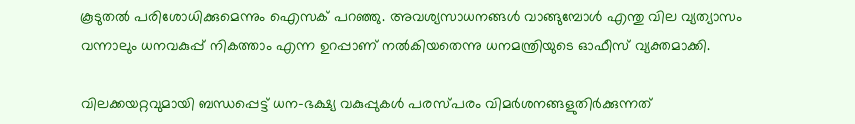കൂടുതല്‍ പരിശോധിക്കുമെന്നും ഐസക് പറഞ്ഞു. അവശ്യസാധനങ്ങള്‍ വാങ്ങുമ്പോള്‍ എന്തു വില വ്യത്യാസം വന്നാലും ധനവകുപ്പ് നികത്താം എന്ന ഉറപ്പാണ് നല്‍കിയതെന്നു ധനമന്ത്രിയുടെ ഓഫീസ് വ്യക്തമാക്കി.

വിലക്കയറ്റവുമായി ബന്ധപ്പെട്ട് ധന-ഭക്ഷ്യ വകുപ്പുകള്‍ പരസ്പരം വിമര്‍ശനങ്ങളുതിര്‍ക്കുന്നത്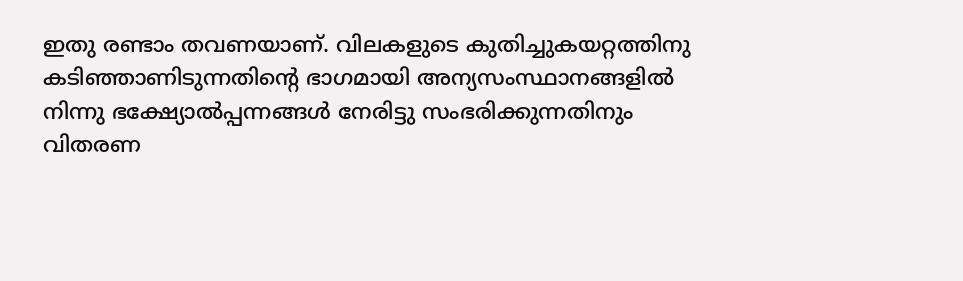ഇതു രണ്ടാം തവണയാണ്. വിലകളുടെ കുതിച്ചുകയറ്റത്തിനു കടിഞ്ഞാണിടുന്നതിന്റെ ഭാഗമായി അന്യസംസ്ഥാനങ്ങളില്‍ നിന്നു ഭക്ഷ്യോല്‍പ്പന്നങ്ങള്‍ നേരിട്ടു സംഭരിക്കുന്നതിനും വിതരണ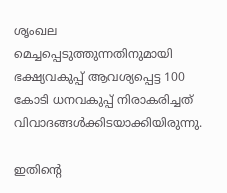ശൃംഖല മെച്ചപ്പെടുത്തുന്നതിനുമായി ഭക്ഷ്യവകുപ്പ് ആവശ്യപ്പെട്ട 100 കോടി ധനവകുപ്പ് നിരാകരിച്ചത് വിവാദങ്ങള്‍ക്കിടയാക്കിയിരുന്നു.

ഇതിന്റെ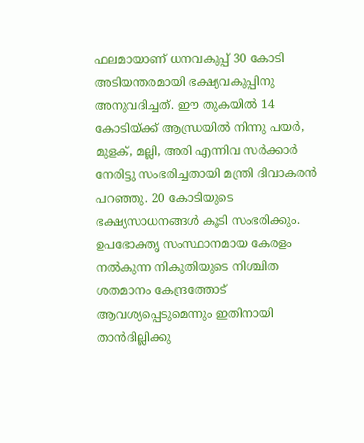ഫലമായാണ് ധനവകുപ്പ് 30 കോടി അടിയന്തരമായി ഭക്ഷ്യവകുപ്പിനു അനുവദിച്ചത്. ഈ തുകയില്‍ 14 കോടിയ്ക്ക് ആന്ധ്രയില്‍ നിന്നു പയര്‍, മുളക്, മല്ലി, അരി എന്നിവ സര്‍ക്കാര്‍ നേരിട്ടു സംഭരിച്ചതായി മന്ത്രി ദിവാകരന്‍ പറഞ്ഞു. 20 കോടിയുടെ ഭക്ഷ്യസാധനങ്ങള്‍ കൂടി സംഭരിക്കും. ഉപഭോക്തൃ സംസ്ഥാനമായ കേരളം നല്‍കുന്ന നികുതിയുടെ നിശ്ചിത ശതമാനം കേന്ദ്രത്തോട് ആവശ്യപ്പെടുമെന്നും ഇതിനായി താന്‍ദില്ലിക്കു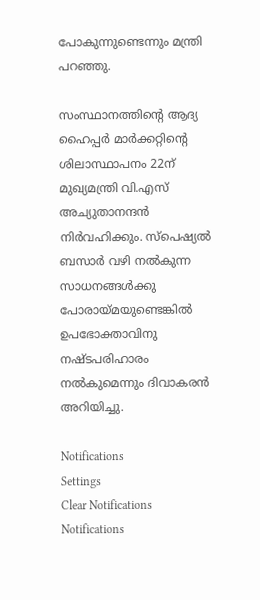പോകുന്നുണ്ടെന്നും മന്ത്രി പറഞ്ഞു.

സംസ്ഥാനത്തിന്റെ ആദ്യ ഹൈപ്പര്‍ മാര്‍ക്കറ്റിന്റെ ശിലാസ്ഥാപനം 22ന് മുഖ്യമന്ത്രി വി.എസ് അച്യുതാനന്ദന്‍ നിര്‍വഹിക്കും. സ്പെഷ്യല്‍ ബസാര്‍ വഴി നല്‍കുന്ന സാധനങ്ങള്‍ക്കു പോരായ്മയുണ്ടെങ്കില്‍ ഉപഭോക്താവിനു നഷ്ടപരിഹാരം നല്‍കുമെന്നും ദിവാകരന്‍ അറിയിച്ചു.

Notifications
Settings
Clear Notifications
Notifications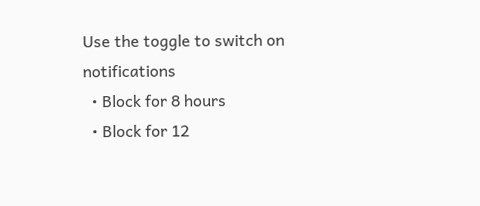Use the toggle to switch on notifications
  • Block for 8 hours
  • Block for 12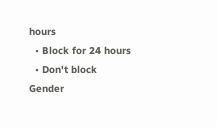hours
  • Block for 24 hours
  • Don't block
Gender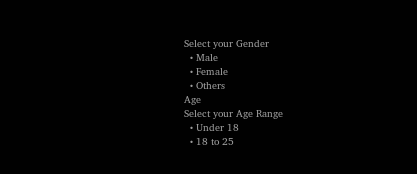Select your Gender
  • Male
  • Female
  • Others
Age
Select your Age Range
  • Under 18
  • 18 to 25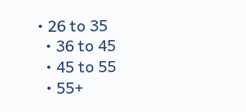• 26 to 35
  • 36 to 45
  • 45 to 55
  • 55+